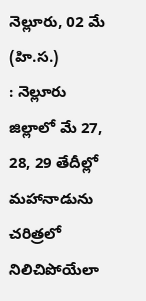నెల్లూరు, 02 మే (హి.స.)
: నెల్లూరు జిల్లాలో మే 27, 28, 29 తేదీల్లో మహానాడును చరిత్రలో నిలిచిపోయేలా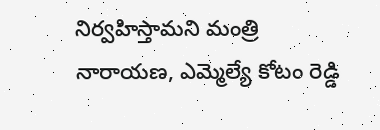నిర్వహిస్తామని మంత్రి నారాయణ, ఎమ్మెల్యే కోటం రెడ్డి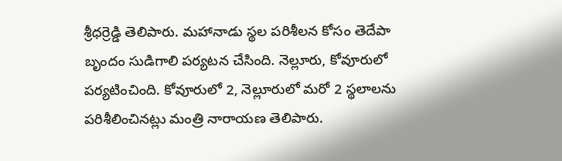శ్రీధర్రెడ్డి తెలిపారు. మహానాడు స్థల పరిశీలన కోసం తెదేపా బృందం సుడిగాలి పర్యటన చేసింది. నెల్లూరు, కోవూరులో పర్యటించింది. కోవూరులో 2, నెల్లూరులో మరో 2 స్థలాలను పరిశీలించినట్లు మంత్రి నారాయణ తెలిపారు.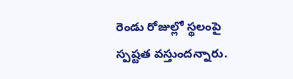రెండు రోజుల్లో స్థలంపై స్పష్టత వస్తుందన్నారు.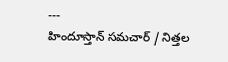---
హిందూస్తాన్ సమచార్ / నిత్తల